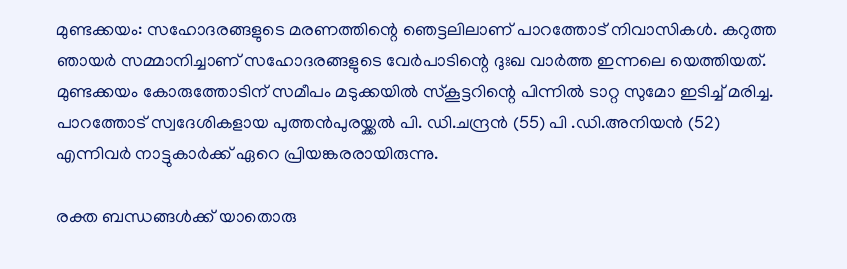മുണ്ടക്കയം: സഹോദരങ്ങളുടെ മരണത്തിന്റെ ഞെട്ടലിലാണ് പാറത്തോട് നിവാസികൾ. കറുത്ത ഞായർ സമ്മാനിച്ചാണ് സഹോദരങ്ങളുടെ വേർപാടിന്റെ ദുഃഖ വാർത്ത ഇന്നലെ യെത്തിയത്. മുണ്ടക്കയം കോരുത്തോടിന് സമീപം മടുക്കയിൽ സ്‌കൂട്ടറിന്റെ പിന്നിൽ ടാറ്റ സുമോ ഇടിച്ച് മരിച്ച. പാറത്തോട് സ്വദേശികളായ പുത്തൻപുരയ്ക്കൽ പി. ഡി.ചന്ദ്രൻ (55) പി .ഡി.അനിയൻ (52) എന്നിവർ നാട്ടുകാർക്ക് ഏറെ പ്രിയങ്കരരായിരുന്നു.

രക്ത ബന്ധങ്ങൾക്ക് യാതൊരു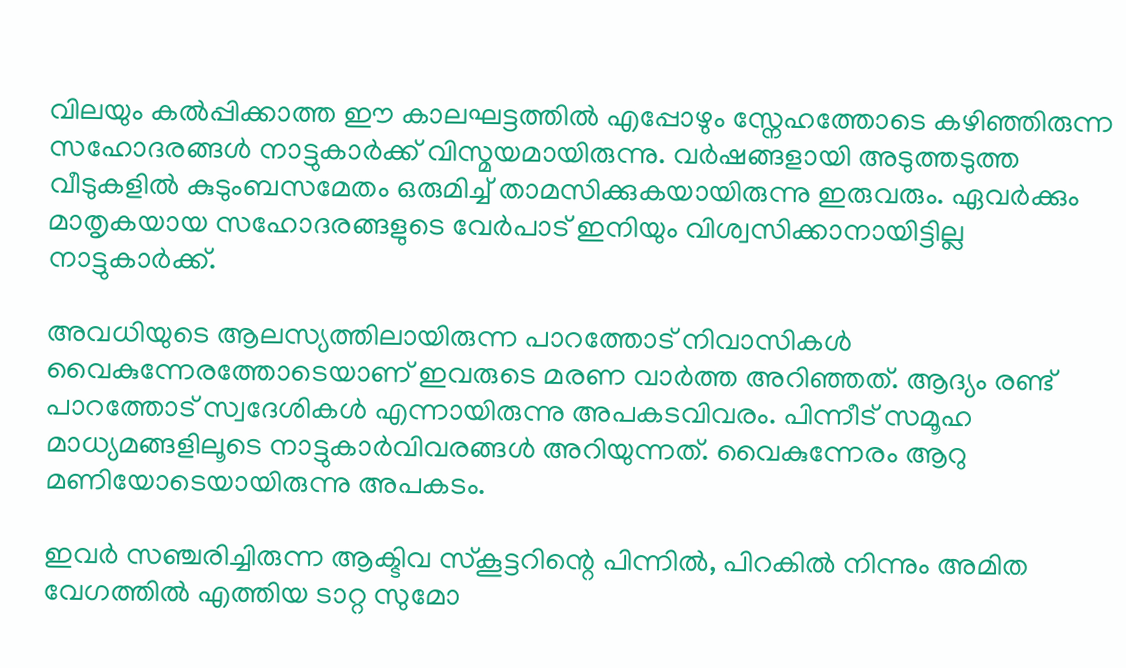വിലയും കൽപ്പിക്കാത്ത ഈ കാലഘട്ടത്തിൽ എപ്പോഴും സ്നേഹത്തോടെ കഴിഞ്ഞിരുന്ന സഹോദരങ്ങൾ നാട്ടുകാർക്ക് വിസ്മയമായിരുന്നു. വർഷങ്ങളായി അടുത്തടുത്ത വീടുകളിൽ കുടുംബസമേതം ഒരുമിച്ച് താമസിക്കുകയായിരുന്നു ഇരുവരും. ഏവർക്കും മാതൃകയായ സഹോദരങ്ങളുടെ വേർപാട് ഇനിയും വിശ്വസിക്കാനായിട്ടില്ല നാട്ടുകാർക്ക്.

അവധിയുടെ ആലസ്യത്തിലായിരുന്ന പാറത്തോട് നിവാസികൾ വൈകുന്നേരത്തോടെയാണ് ഇവരുടെ മരണ വാർത്ത അറിഞ്ഞത്. ആദ്യം രണ്ട് പാറത്തോട് സ്വദേശികൾ എന്നായിരുന്നു അപകടവിവരം. പിന്നീട് സമൂഹ മാധ്യമങ്ങളിലൂടെ നാട്ടുകാർവിവരങ്ങൾ അറിയുന്നത്. വൈകുന്നേരം ആറു മണിയോടെയായിരുന്നു അപകടം.

ഇവർ സഞ്ചരിച്ചിരുന്ന ആക്ടിവ സ്‌കൂട്ടറിന്റെ പിന്നിൽ, പിറകിൽ നിന്നും അമിത വേഗത്തിൽ എത്തിയ ടാറ്റ സുമോ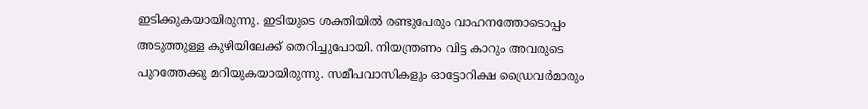ഇടിക്കുകയായിരുന്നു. ഇടിയുടെ ശക്തിയിൽ രണ്ടുപേരും വാഹനത്തോടൊപ്പം അടുത്തുള്ള കുഴിയിലേക്ക് തെറിച്ചുപോയി. നിയന്ത്രണം വിട്ട കാറും അവരുടെ പുറത്തേക്കു മറിയുകയായിരുന്നു. സമീപവാസികളും ഓട്ടോറിക്ഷ ഡ്രൈവർമാരും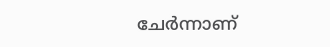ചേർന്നാണ്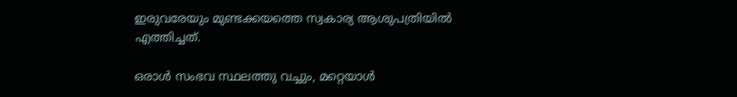ഇരുവരേയും മുണ്ടക്കയത്തെ സ്വകാര്യ ആശുപത്രിയിൽ എത്തിച്ചത്.

ഒരാൾ സംഭവ സ്ഥലത്തു വച്ചും, മറ്റെയാൾ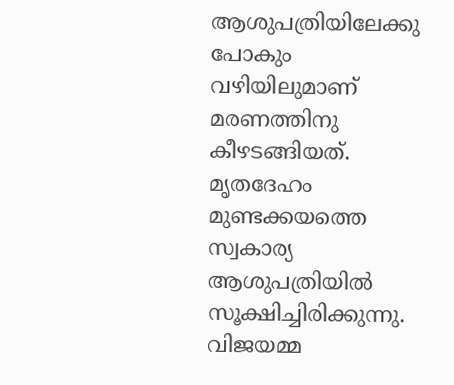ആശുപത്രിയിലേക്കു പോകും വഴിയിലുമാണ് മരണത്തിനു കീഴടങ്ങിയത്. മൃതദേഹം മുണ്ടക്കയത്തെ സ്വകാര്യ ആശുപത്രിയിൽ സൂക്ഷിച്ചിരിക്കുന്നു. വിജയമ്മ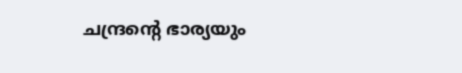ചന്ദ്രന്റെ ഭാര്യയും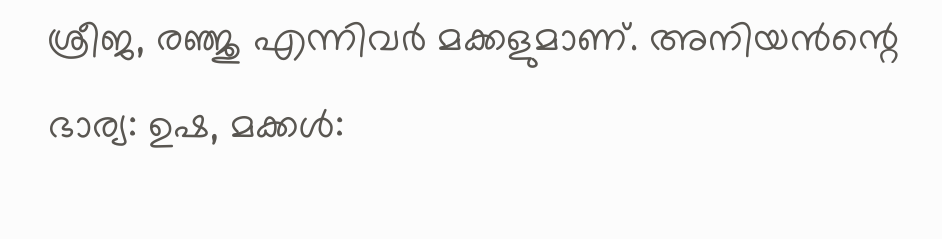ശ്രീജ, രഞ്ജു എന്നിവർ മക്കളുമാണ്. അനിയൻന്റെ ഭാര്യ: ഉഷ, മക്കൾ: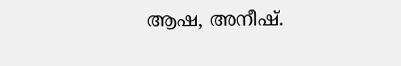ആഷ, അനീഷ്.